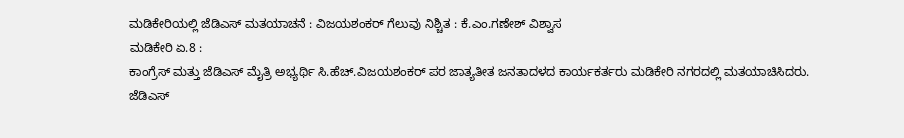ಮಡಿಕೇರಿಯಲ್ಲಿ ಜೆಡಿಎಸ್ ಮತಯಾಚನೆ : ವಿಜಯಶಂಕರ್ ಗೆಲುವು ನಿಶ್ಚಿತ : ಕೆ.ಎಂ.ಗಣೇಶ್ ವಿಶ್ವಾಸ
ಮಡಿಕೇರಿ ಏ.8 :
ಕಾಂಗ್ರೆಸ್ ಮತ್ತು ಜೆಡಿಎಸ್ ಮೈತ್ರಿ ಅಭ್ಯರ್ಥಿ ಸಿ.ಹೆಚ್.ವಿಜಯಶಂಕರ್ ಪರ ಜಾತ್ಯತೀತ ಜನತಾದಳದ ಕಾರ್ಯಕರ್ತರು ಮಡಿಕೇರಿ ನಗರದಲ್ಲಿ ಮತಯಾಚಿಸಿದರು.
ಜೆಡಿಎಸ್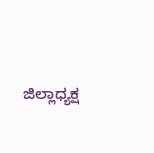ಜಿಲ್ಲಾಧ್ಯಕ್ಷ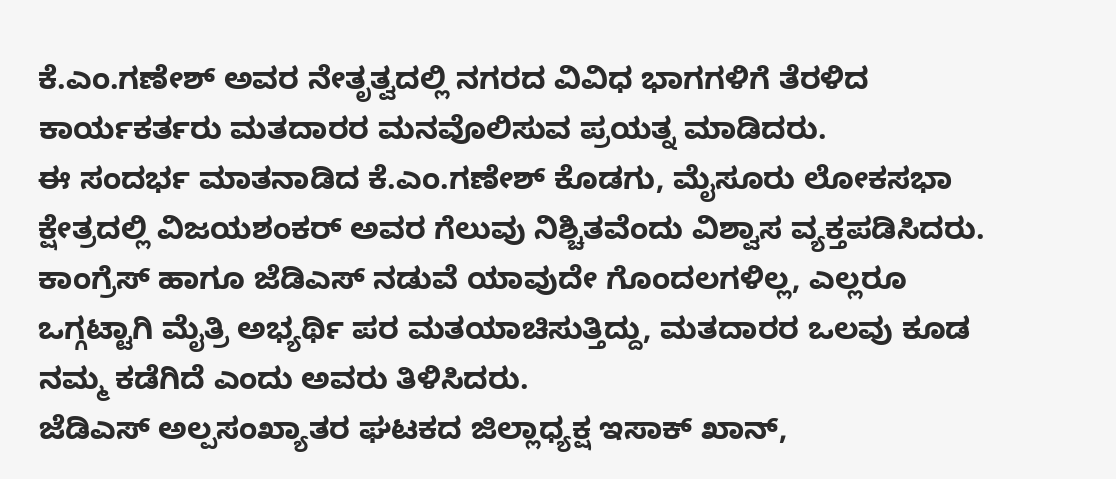ಕೆ.ಎಂ.ಗಣೇಶ್ ಅವರ ನೇತೃತ್ವದಲ್ಲಿ ನಗರದ ವಿವಿಧ ಭಾಗಗಳಿಗೆ ತೆರಳಿದ ಕಾರ್ಯಕರ್ತರು ಮತದಾರರ ಮನವೊಲಿಸುವ ಪ್ರಯತ್ನ ಮಾಡಿದರು.
ಈ ಸಂದರ್ಭ ಮಾತನಾಡಿದ ಕೆ.ಎಂ.ಗಣೇಶ್ ಕೊಡಗು, ಮೈಸೂರು ಲೋಕಸಭಾ ಕ್ಷೇತ್ರದಲ್ಲಿ ವಿಜಯಶಂಕರ್ ಅವರ ಗೆಲುವು ನಿಶ್ಚಿತವೆಂದು ವಿಶ್ವಾಸ ವ್ಯಕ್ತಪಡಿಸಿದರು. ಕಾಂಗ್ರೆಸ್ ಹಾಗೂ ಜೆಡಿಎಸ್ ನಡುವೆ ಯಾವುದೇ ಗೊಂದಲಗಳಿಲ್ಲ, ಎಲ್ಲರೂ ಒಗ್ಗಟ್ಟಾಗಿ ಮೈತ್ರಿ ಅಭ್ಯರ್ಥಿ ಪರ ಮತಯಾಚಿಸುತ್ತಿದ್ದು, ಮತದಾರರ ಒಲವು ಕೂಡ ನಮ್ಮ ಕಡೆಗಿದೆ ಎಂದು ಅವರು ತಿಳಿಸಿದರು.
ಜೆಡಿಎಸ್ ಅಲ್ಪಸಂಖ್ಯಾತರ ಘಟಕದ ಜಿಲ್ಲಾಧ್ಯಕ್ಷ ಇಸಾಕ್ ಖಾನ್,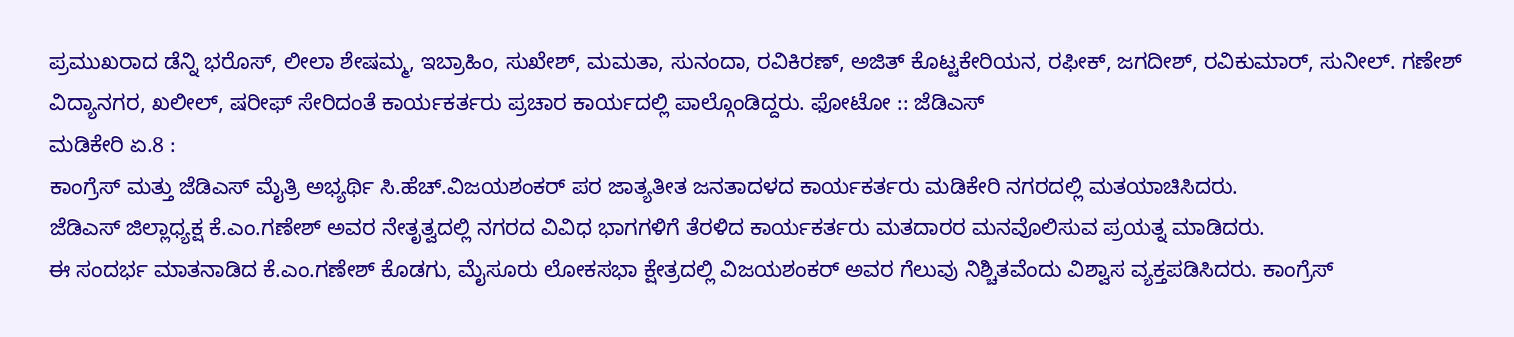ಪ್ರಮುಖರಾದ ಡೆನ್ನಿ ಭರೊಸ್, ಲೀಲಾ ಶೇಷಮ್ಮ, ಇಬ್ರಾಹಿಂ, ಸುಖೇಶ್, ಮಮತಾ, ಸುನಂದಾ, ರವಿಕಿರಣ್, ಅಜಿತ್ ಕೊಟ್ಟಕೇರಿಯನ, ರಫೀಕ್, ಜಗದೀಶ್, ರವಿಕುಮಾರ್, ಸುನೀಲ್. ಗಣೇಶ್ ವಿದ್ಯಾನಗರ, ಖಲೀಲ್, ಷರೀಫ್ ಸೇರಿದಂತೆ ಕಾರ್ಯಕರ್ತರು ಪ್ರಚಾರ ಕಾರ್ಯದಲ್ಲಿ ಪಾಲ್ಗೊಂಡಿದ್ದರು. ಫೋಟೋ :: ಜೆಡಿಎಸ್
ಮಡಿಕೇರಿ ಏ.8 :
ಕಾಂಗ್ರೆಸ್ ಮತ್ತು ಜೆಡಿಎಸ್ ಮೈತ್ರಿ ಅಭ್ಯರ್ಥಿ ಸಿ.ಹೆಚ್.ವಿಜಯಶಂಕರ್ ಪರ ಜಾತ್ಯತೀತ ಜನತಾದಳದ ಕಾರ್ಯಕರ್ತರು ಮಡಿಕೇರಿ ನಗರದಲ್ಲಿ ಮತಯಾಚಿಸಿದರು.
ಜೆಡಿಎಸ್ ಜಿಲ್ಲಾಧ್ಯಕ್ಷ ಕೆ.ಎಂ.ಗಣೇಶ್ ಅವರ ನೇತೃತ್ವದಲ್ಲಿ ನಗರದ ವಿವಿಧ ಭಾಗಗಳಿಗೆ ತೆರಳಿದ ಕಾರ್ಯಕರ್ತರು ಮತದಾರರ ಮನವೊಲಿಸುವ ಪ್ರಯತ್ನ ಮಾಡಿದರು.
ಈ ಸಂದರ್ಭ ಮಾತನಾಡಿದ ಕೆ.ಎಂ.ಗಣೇಶ್ ಕೊಡಗು, ಮೈಸೂರು ಲೋಕಸಭಾ ಕ್ಷೇತ್ರದಲ್ಲಿ ವಿಜಯಶಂಕರ್ ಅವರ ಗೆಲುವು ನಿಶ್ಚಿತವೆಂದು ವಿಶ್ವಾಸ ವ್ಯಕ್ತಪಡಿಸಿದರು. ಕಾಂಗ್ರೆಸ್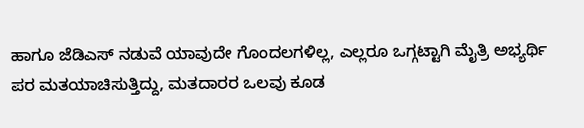ಹಾಗೂ ಜೆಡಿಎಸ್ ನಡುವೆ ಯಾವುದೇ ಗೊಂದಲಗಳಿಲ್ಲ, ಎಲ್ಲರೂ ಒಗ್ಗಟ್ಟಾಗಿ ಮೈತ್ರಿ ಅಭ್ಯರ್ಥಿ ಪರ ಮತಯಾಚಿಸುತ್ತಿದ್ದು, ಮತದಾರರ ಒಲವು ಕೂಡ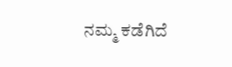ನಮ್ಮ ಕಡೆಗಿದೆ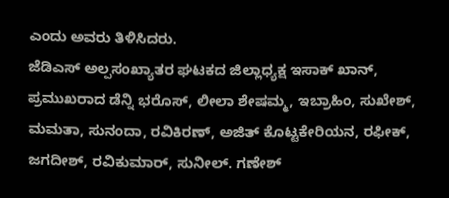ಎಂದು ಅವರು ತಿಳಿಸಿದರು.
ಜೆಡಿಎಸ್ ಅಲ್ಪಸಂಖ್ಯಾತರ ಘಟಕದ ಜಿಲ್ಲಾಧ್ಯಕ್ಷ ಇಸಾಕ್ ಖಾನ್, ಪ್ರಮುಖರಾದ ಡೆನ್ನಿ ಭರೊಸ್, ಲೀಲಾ ಶೇಷಮ್ಮ, ಇಬ್ರಾಹಿಂ, ಸುಖೇಶ್, ಮಮತಾ, ಸುನಂದಾ, ರವಿಕಿರಣ್, ಅಜಿತ್ ಕೊಟ್ಟಕೇರಿಯನ, ರಫೀಕ್, ಜಗದೀಶ್, ರವಿಕುಮಾರ್, ಸುನೀಲ್. ಗಣೇಶ್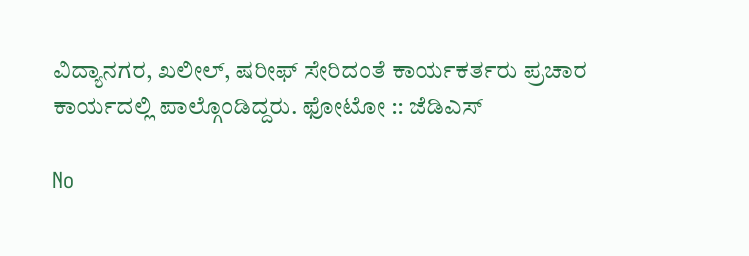ವಿದ್ಯಾನಗರ, ಖಲೀಲ್, ಷರೀಫ್ ಸೇರಿದಂತೆ ಕಾರ್ಯಕರ್ತರು ಪ್ರಚಾರ ಕಾರ್ಯದಲ್ಲಿ ಪಾಲ್ಗೊಂಡಿದ್ದರು. ಫೋಟೋ :: ಜೆಡಿಎಸ್

No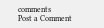comments
Post a Comment